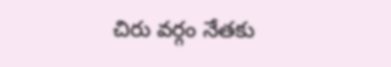చిరు వర్గం నేతకు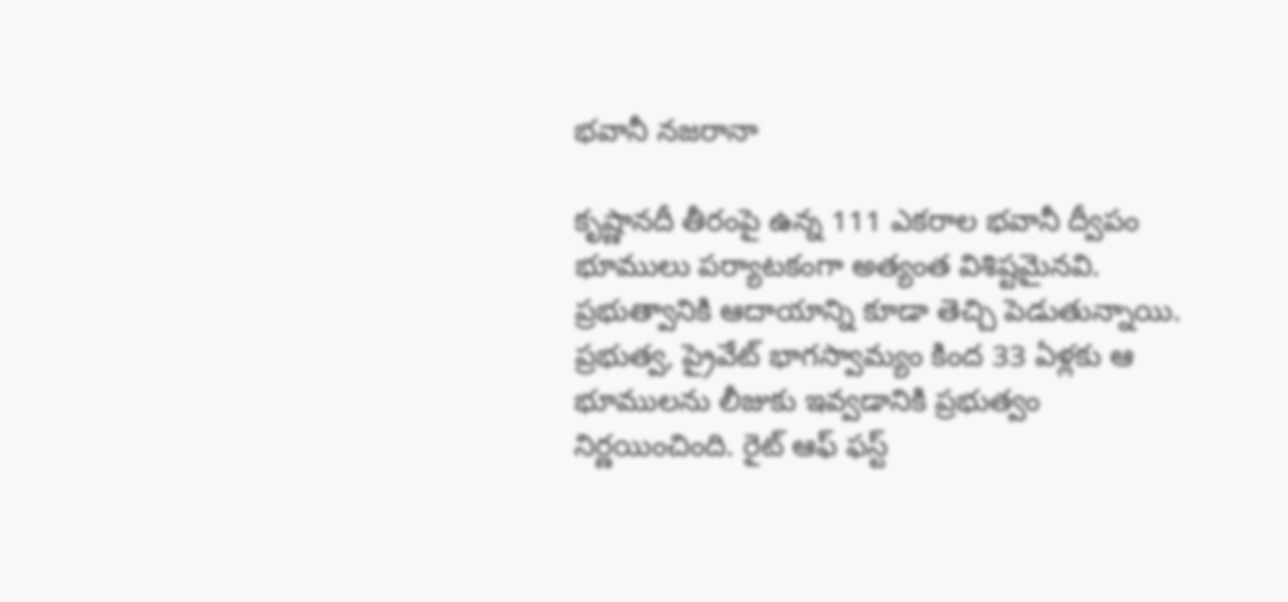భవానీ నజరానా

కృష్ణానదీ తీరంపై ఉన్న 111 ఎకరాల భవానీ ద్వీపం భూములు పర్యాటకంగా అత్యంత విశిష్టమైనవి. ప్రభుత్వానికి ఆదాయాన్ని కూడా తెచ్చి పెడుతున్నాయి. ప్రభుత్వ, ప్రైవేట్ భాగస్వామ్యం కింద 33 ఏళ్లకు ఆ భూములను లీజుకు ఇవ్వడానికి ప్రభుత్వం నిర్ణయించింది. రైట్ ఆఫ్ ఫస్ట్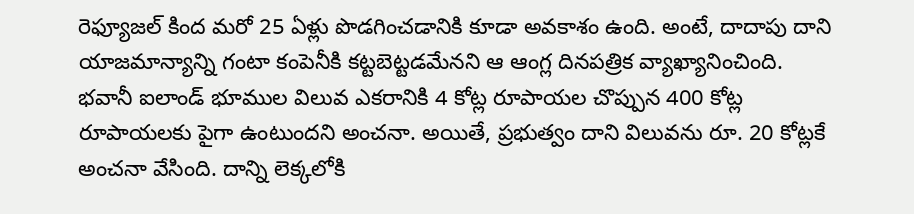రెఫ్యూజల్ కింద మరో 25 ఏళ్లు పొడగించడానికి కూడా అవకాశం ఉంది. అంటే, దాదాపు దాని యాజమాన్యాన్ని గంటా కంపెనీకి కట్టబెట్టడమేనని ఆ ఆంగ్ల దినపత్రిక వ్యాఖ్యానించింది. భవానీ ఐలాండ్ భూముల విలువ ఎకరానికి 4 కోట్ల రూపాయల చొప్పున 400 కోట్ల రూపాయలకు పైగా ఉంటుందని అంచనా. అయితే, ప్రభుత్వం దాని విలువను రూ. 20 కోట్లకే అంచనా వేసింది. దాన్ని లెక్కలోకి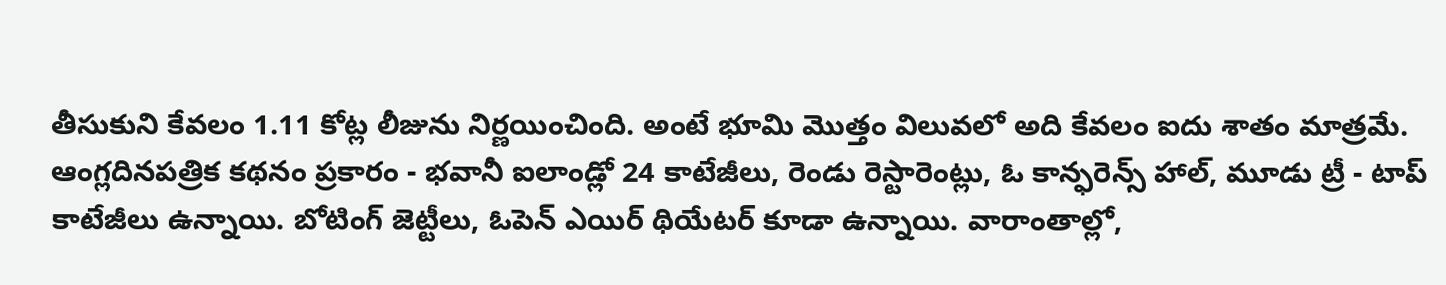తీసుకుని కేవలం 1.11 కోట్ల లీజును నిర్ణయించింది. అంటే భూమి మొత్తం విలువలో అది కేవలం ఐదు శాతం మాత్రమే.
ఆంగ్లదినపత్రిక కథనం ప్రకారం - భవానీ ఐలాండ్లో 24 కాటేజీలు, రెండు రెస్టారెంట్లు, ఓ కాన్ఫరెన్స్ హాల్, మూడు ట్రీ - టాప్ కాటేజీలు ఉన్నాయి. బోటింగ్ జెట్టీలు, ఓపెన్ ఎయిర్ థియేటర్ కూడా ఉన్నాయి. వారాంతాల్లో,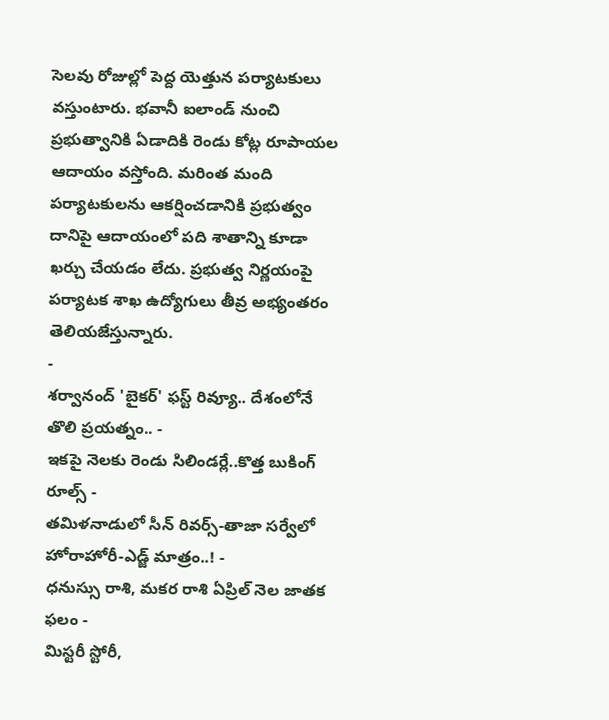సెలవు రోజుల్లో పెద్ద యెత్తున పర్యాటకులు వస్తుంటారు. భవానీ ఐలాండ్ నుంచి ప్రభుత్వానికి ఏడాదికి రెండు కోట్ల రూపాయల ఆదాయం వస్తోంది. మరింత మంది పర్యాటకులను ఆకర్షించడానికి ప్రభుత్వం దానిపై ఆదాయంలో పది శాతాన్ని కూడా ఖర్చు చేయడం లేదు. ప్రభుత్వ నిర్ణయంపై పర్యాటక శాఖ ఉద్యోగులు తీవ్ర అభ్యంతరం తెలియజేస్తున్నారు.
-
శర్వానంద్ 'బైకర్' ఫస్ట్ రివ్యూ.. దేశంలోనే తొలి ప్రయత్నం.. -
ఇకపై నెలకు రెండు సిలిండర్లే..కొత్త బుకింగ్ రూల్స్ -
తమిళనాడులో సీన్ రివర్స్-తాజా సర్వేలో హోరాహోరీ-ఎడ్జ్ మాత్రం..! -
ధనుస్సు రాశి, మకర రాశి ఏప్రిల్ నెల జాతక ఫలం -
మిస్టరీ స్టోరీ,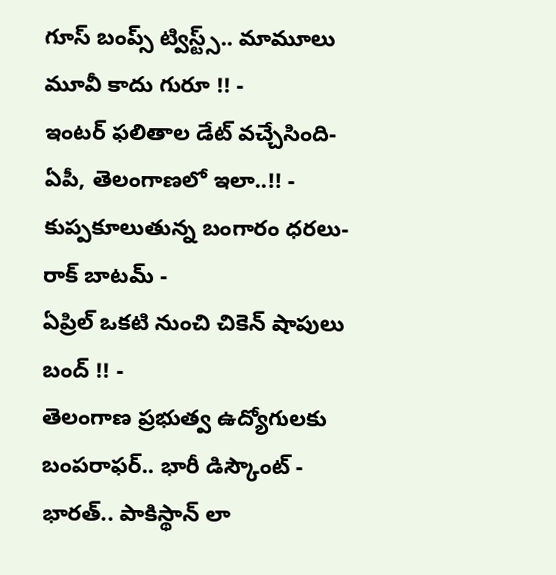గూస్ బంప్స్ ట్విస్ట్స్.. మామూలు మూవీ కాదు గురూ !! -
ఇంటర్ ఫలితాల డేట్ వచ్చేసింది- ఏపీ, తెలంగాణలో ఇలా..!! -
కుప్పకూలుతున్న బంగారం ధరలు- రాక్ బాటమ్ -
ఏప్రిల్ ఒకటి నుంచి చికెన్ షాపులు బంద్ !! -
తెలంగాణ ప్రభుత్వ ఉద్యోగులకు బంపరాఫర్.. భారీ డిస్కౌంట్ -
భారత్.. పాకిస్థాన్ లా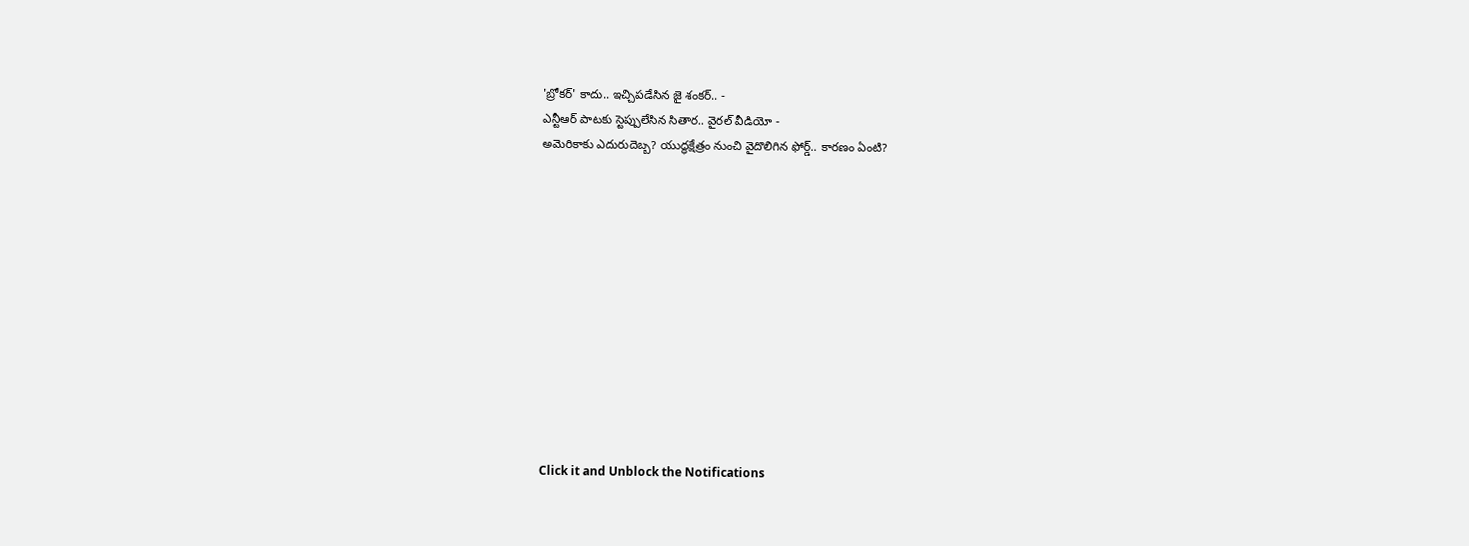'బ్రోకర్' కాదు.. ఇచ్చిపడేసిన జై శంకర్.. -
ఎన్టీఆర్ పాటకు స్టెప్పులేసిన సితార.. వైరల్ వీడియో -
అమెరికాకు ఎదురుదెబ్బ? యుద్ధక్షేత్రం నుంచి వైదొలిగిన ఫోర్డ్.. కారణం ఏంటి?












Click it and Unblock the Notifications